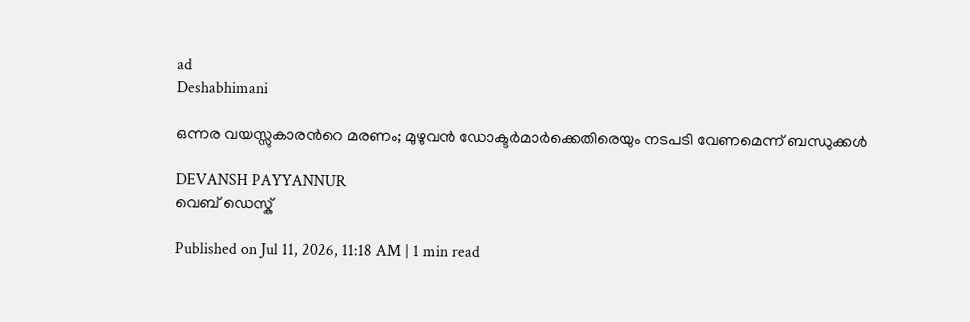ad
Deshabhimani

ഒന്നര വയസ്സുകാരന്‍റെ മരണം; മുഴുവൻ ഡോക്ടർമാർക്കെതിരെയും നടപടി വേണമെന്ന് ബന്ധുക്കൾ

DEVANSH PAYYANNUR
വെബ് ഡെസ്ക്

Published on Jul 11, 2026, 11:18 AM | 1 min read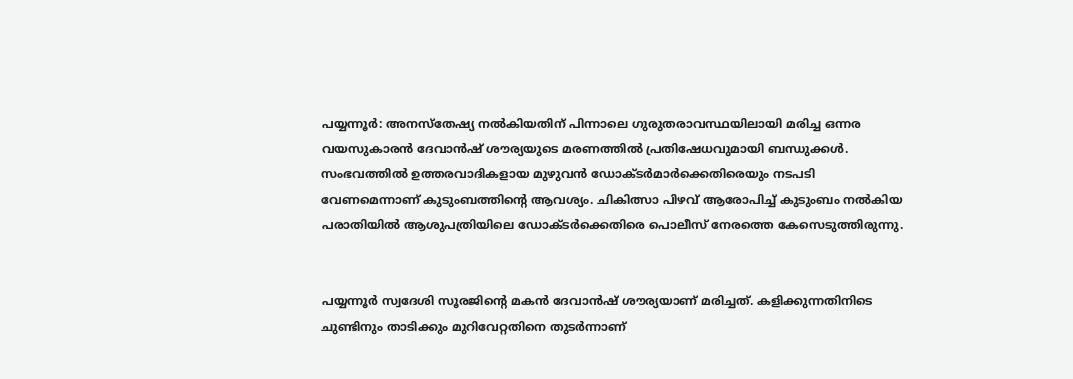പയ്യന്നൂർ: അനസ്തേഷ്യ നൽകിയതിന് പിന്നാലെ ഗുരുതരാവസ്ഥയിലായി മരിച്ച ഒന്നര വയസുകാരൻ ദേവാൻഷ് ശൗര്യയുടെ മരണത്തിൽ പ്രതിഷേധവുമായി ബന്ധുക്കൾ. സംഭവത്തിൽ ഉത്തരവാദികളായ മുഴുവൻ ഡോക്ടർമാർക്കെതിരെയും നടപടി വേണമെന്നാണ് കുടുംബത്തിന്റെ ആവശ്യം. ചികിത്സാ പിഴവ് ആരോപിച്ച് കുടുംബം നൽകിയ പരാതിയിൽ ആശുപത്രിയിലെ ഡോക്ടർക്കെതിരെ പൊലീസ് നേരത്തെ കേസെടുത്തിരുന്നു.


പയ്യന്നൂർ സ്വദേശി സൂരജിന്റെ മകൻ ദേവാൻഷ് ശൗര്യയാണ് മരിച്ചത്. കളിക്കുന്നതിനിടെ ചുണ്ടിനും താടിക്കും മുറിവേറ്റതിനെ തുടർന്നാണ്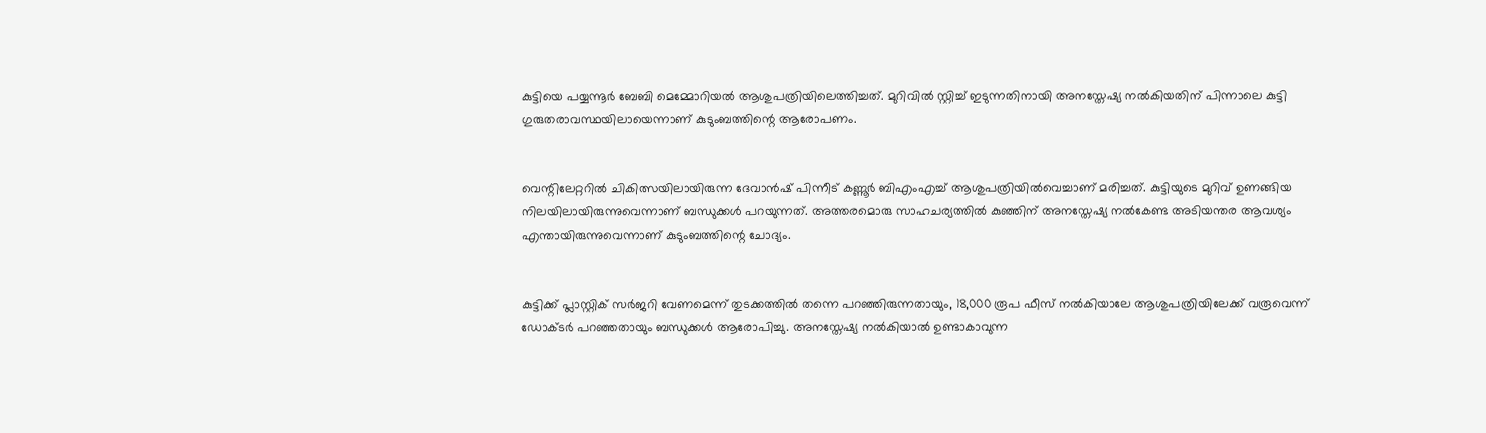കുട്ടിയെ പയ്യന്നൂർ ബേബി മെമ്മോറിയൽ ആശുപത്രിയിലെത്തിച്ചത്. മുറിവിൽ സ്റ്റിച്ച് ഇടുന്നതിനായി അനസ്തേഷ്യ നൽകിയതിന് പിന്നാലെ കുട്ടി ഗുരുതരാവസ്ഥയിലായെന്നാണ് കുടുംബത്തിന്റെ ആരോപണം.


വെന്റിലേറ്ററിൽ ചികിത്സയിലായിരുന്ന ദേവാൻഷ് പിന്നീട് കണ്ണൂർ ബിഎംഎച്ച് ആശുപത്രിയിൽവെച്ചാണ് മരിച്ചത്. കുട്ടിയുടെ മുറിവ് ഉണങ്ങിയ നിലയിലായിരുന്നുവെന്നാണ് ബന്ധുക്കൾ പറയുന്നത്. അത്തരമൊരു സാഹചര്യത്തിൽ കുഞ്ഞിന് അനസ്തേഷ്യ നൽകേണ്ട അടിയന്തര ആവശ്യം എന്തായിരുന്നുവെന്നാണ് കുടുംബത്തിന്റെ ചോദ്യം.


കുട്ടിക്ക് പ്ലാസ്റ്റിക് സർജറി വേണമെന്ന് തുടക്കത്തിൽ തന്നെ പറഞ്ഞിരുന്നതായും, 18,000 രൂപ ഫീസ് നൽകിയാലേ ആശുപത്രിയിലേക്ക് വരൂവെന്ന് ഡോക്ടർ പറഞ്ഞതായും ബന്ധുക്കൾ ആരോപിച്ചു. അനസ്തേഷ്യ നൽകിയാൽ ഉണ്ടാകാവുന്ന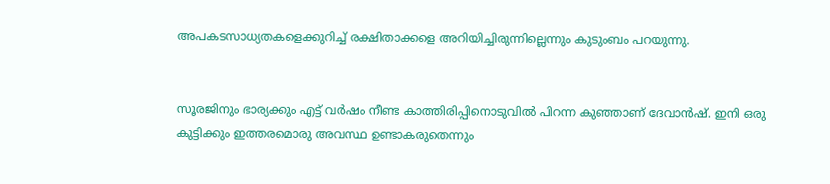അപകടസാധ്യതകളെക്കുറിച്ച് രക്ഷിതാക്കളെ അറിയിച്ചിരുന്നില്ലെന്നും കുടുംബം പറയുന്നു.


സൂരജിനും ഭാര്യക്കും എട്ട് വർഷം നീണ്ട കാത്തിരിപ്പിനൊടുവിൽ പിറന്ന കുഞ്ഞാണ് ദേവാൻഷ്. ഇനി ഒരു കുട്ടിക്കും ഇത്തരമൊരു അവസ്ഥ ഉണ്ടാകരുതെന്നും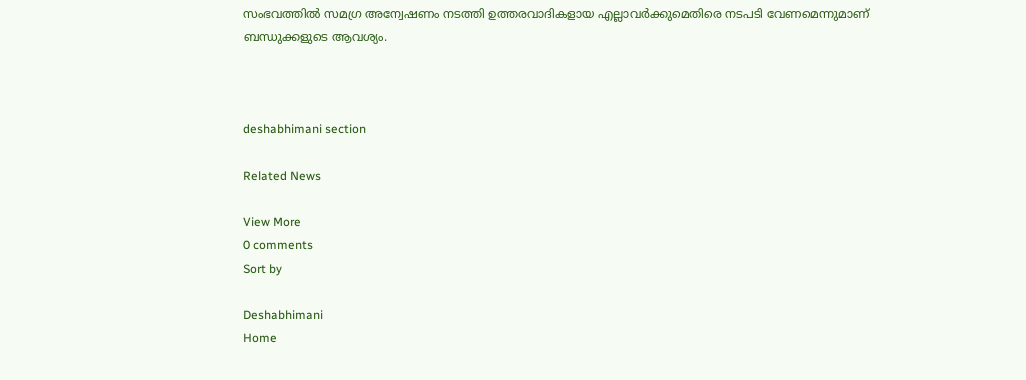സംഭവത്തിൽ സമഗ്ര അന്വേഷണം നടത്തി ഉത്തരവാദികളായ എല്ലാവർക്കുമെതിരെ നടപടി വേണമെന്നുമാണ് ബന്ധുക്കളുടെ ആവശ്യം.



deshabhimani section

Related News

View More
0 comments
Sort by

Deshabhimani
Home